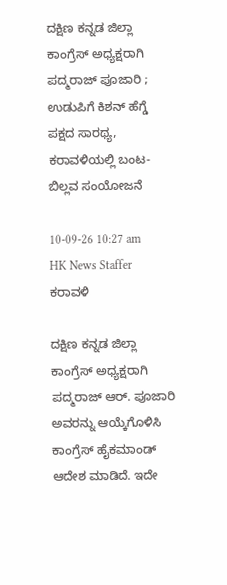ದಕ್ಷಿಣ ಕನ್ನಡ ಜಿಲ್ಲಾ ಕಾಂಗ್ರೆಸ್ ಅಧ್ಯಕ್ಷರಾಗಿ ಪದ್ಮರಾಜ್ ಪೂಜಾರಿ ; ಉಡುಪಿಗೆ ಕಿಶನ್ ಹೆಗ್ಡೆ ಪಕ್ಷದ ಸಾರಥ್ಯ, ಕರಾವಳಿಯಲ್ಲಿ ಬಂಟ- ಬಿಲ್ಲವ ಸಂಯೋಜನೆ

10-09-26 10:27 am       HK News Staffer   ಕರಾವಳಿ

ದಕ್ಷಿಣ ಕನ್ನಡ ಜಿಲ್ಲಾ ಕಾಂಗ್ರೆಸ್ ಅಧ್ಯಕ್ಷರಾಗಿ ಪದ್ಮರಾಜ್ ಆರ್. ಪೂಜಾರಿ ಅವರನ್ನು ಆಯ್ಕೆಗೊಳಿಸಿ ಕಾಂಗ್ರೆಸ್ ಹೈಕಮಾಂಡ್ ಆದೇಶ ಮಾಡಿದೆ. ಇದೇ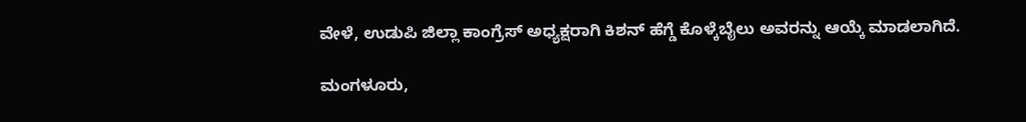ವೇಳೆ, ಉಡುಪಿ ಜಿಲ್ಲಾ ಕಾಂಗ್ರೆಸ್ ಅಧ್ಯಕ್ಷರಾಗಿ ಕಿಶನ್ ಹೆಗ್ಡೆ ಕೊಳ್ಕೆಬೈಲು ಅವರನ್ನು ಆಯ್ಕೆ ಮಾಡಲಾಗಿದೆ.

ಮಂಗಳೂರು,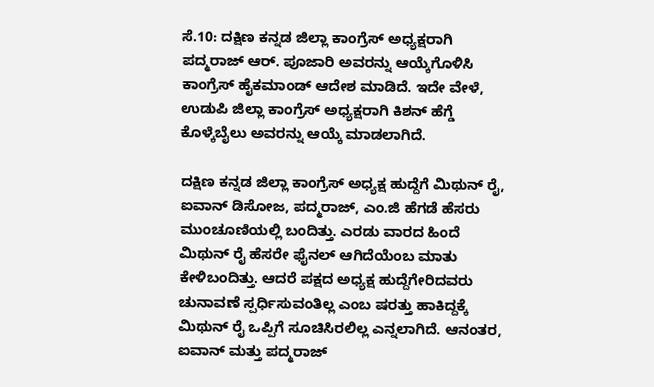ಸೆ.10: ದಕ್ಷಿಣ ಕನ್ನಡ ಜಿಲ್ಲಾ ಕಾಂಗ್ರೆಸ್ ಅಧ್ಯಕ್ಷರಾಗಿ ಪದ್ಮರಾಜ್ ಆರ್. ಪೂಜಾರಿ ಅವರನ್ನು ಆಯ್ಕೆಗೊಳಿಸಿ ಕಾಂಗ್ರೆಸ್ ಹೈಕಮಾಂಡ್ ಆದೇಶ ಮಾಡಿದೆ. ಇದೇ ವೇಳೆ, ಉಡುಪಿ ಜಿಲ್ಲಾ ಕಾಂಗ್ರೆಸ್ ಅಧ್ಯಕ್ಷರಾಗಿ ಕಿಶನ್ ಹೆಗ್ಡೆ ಕೊಳ್ಕೆಬೈಲು ಅವರನ್ನು ಆಯ್ಕೆ ಮಾಡಲಾಗಿದೆ.

ದಕ್ಷಿಣ ಕನ್ನಡ ಜಿಲ್ಲಾ ಕಾಂಗ್ರೆಸ್ ಅಧ್ಯಕ್ಷ ಹುದ್ದೆಗೆ ಮಿಥುನ್ ರೈ, ಐವಾನ್ ಡಿಸೋಜ, ಪದ್ಮರಾಜ್, ಎಂ.ಜಿ ಹೆಗಡೆ ಹೆಸರು ಮುಂಚೂಣಿಯಲ್ಲಿ ಬಂದಿತ್ತು. ಎರಡು ವಾರದ ಹಿಂದೆ ಮಿಥುನ್ ರೈ ಹೆಸರೇ ಫೈನಲ್ ಆಗಿದೆಯೆಂಬ ಮಾತು ಕೇಳಿಬಂದಿತ್ತು. ಆದರೆ ಪಕ್ಷದ ಅಧ್ಯಕ್ಷ ಹುದ್ದೆಗೇರಿದವರು ಚುನಾವಣೆ ಸ್ಪರ್ಧಿಸುವಂತಿಲ್ಲ ಎಂಬ ಷರತ್ತು ಹಾಕಿದ್ದಕ್ಕೆ ಮಿಥುನ್ ರೈ ಒಪ್ಪಿಗೆ ಸೂಚಿಸಿರಲಿಲ್ಲ ಎನ್ನಲಾಗಿದೆ. ಆನಂತರ, ಐವಾನ್ ಮತ್ತು ಪದ್ಮರಾಜ್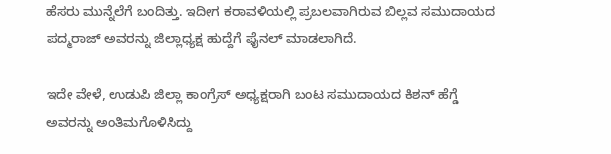ಹೆಸರು ಮುನ್ನೆಲೆಗೆ ಬಂದಿತ್ತು. ಇದೀಗ ಕರಾವಳಿಯಲ್ಲಿ ಪ್ರಬಲವಾಗಿರುವ ಬಿಲ್ಲವ ಸಮುದಾಯದ ಪದ್ಮರಾಜ್ ಅವರನ್ನು ಜಿಲ್ಲಾಧ್ಯಕ್ಷ ಹುದ್ದೆಗೆ ಫೈನಲ್ ಮಾಡಲಾಗಿದೆ.

ಇದೇ ವೇಳೆ, ಉಡುಪಿ ಜಿಲ್ಲಾ ಕಾಂಗ್ರೆಸ್ ಅಧ್ಯಕ್ಷರಾಗಿ ಬಂಟ ಸಮುದಾಯದ ಕಿಶನ್ ಹೆಗ್ಡೆ ಅವರನ್ನು ಅಂತಿಮಗೊಳಿಸಿದ್ದು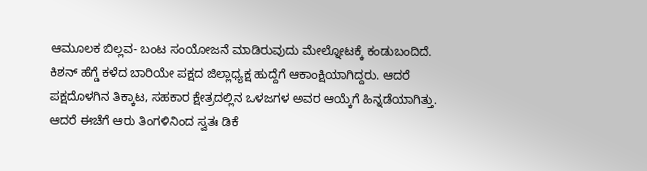ಆಮೂಲಕ ಬಿಲ್ಲವ- ಬಂಟ ಸಂಯೋಜನೆ ಮಾಡಿರುವುದು ಮೇಲ್ನೋಟಕ್ಕೆ ಕಂಡುಬಂದಿದೆ. ಕಿಶನ್ ಹೆಗ್ಡೆ ಕಳೆದ ಬಾರಿಯೇ ಪಕ್ಷದ ಜಿಲ್ಲಾಧ್ಯಕ್ಷ ಹುದ್ದೆಗೆ ಆಕಾಂಕ್ಷಿಯಾಗಿದ್ದರು. ಆದರೆ ಪಕ್ಷದೊಳಗಿನ ತಿಕ್ಕಾಟ, ಸಹಕಾರ ಕ್ಷೇತ್ರದಲ್ಲಿನ ಒಳಜಗಳ ಅವರ ಆಯ್ಕೆಗೆ ಹಿನ್ನಡೆಯಾಗಿತ್ತು. ಆದರೆ ಈಚೆಗೆ ಆರು ತಿಂಗಳಿನಿಂದ ಸ್ವತಃ ಡಿಕೆ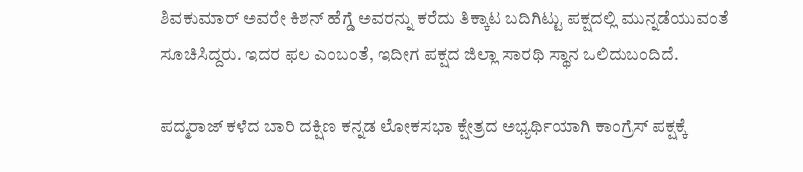ಶಿವಕುಮಾರ್ ಅವರೇ ಕಿಶನ್ ಹೆಗ್ಡೆ ಅವರನ್ನು ಕರೆದು ತಿಕ್ಕಾಟ ಬದಿಗಿಟ್ಟು ಪಕ್ಷದಲ್ಲಿ ಮುನ್ನಡೆಯುವಂತೆ ಸೂಚಿಸಿದ್ದರು. ಇದರ ಫಲ ಎಂಬಂತೆ, ಇದೀಗ ಪಕ್ಷದ ಜಿಲ್ಲಾ ಸಾರಥಿ ಸ್ಥಾನ ಒಲಿದುಬಂದಿದೆ.

ಪದ್ಮರಾಜ್ ಕಳೆದ ಬಾರಿ ದಕ್ಷಿಣ ಕನ್ನಡ ಲೋಕಸಭಾ ಕ್ಷೇತ್ರದ ಅಭ್ಯರ್ಥಿಯಾಗಿ ಕಾಂಗ್ರೆಸ್ ಪಕ್ಷಕ್ಕೆ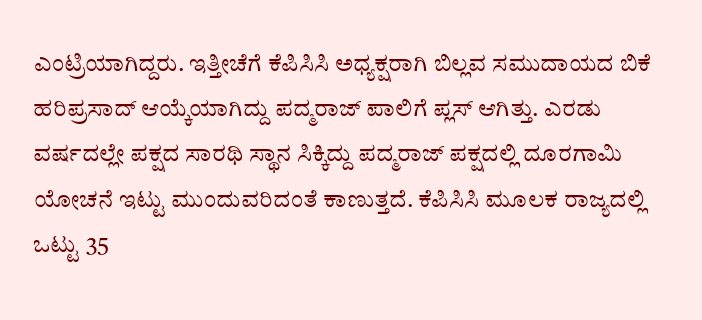ಎಂಟ್ರಿಯಾಗಿದ್ದರು. ಇತ್ತೀಚೆಗೆ ಕೆಪಿಸಿಸಿ ಅಧ್ಯಕ್ಷರಾಗಿ ಬಿಲ್ಲವ ಸಮುದಾಯದ ಬಿಕೆ ಹರಿಪ್ರಸಾದ್ ಆಯ್ಕೆಯಾಗಿದ್ದು ಪದ್ಮರಾಜ್ ಪಾಲಿಗೆ ಪ್ಲಸ್ ಆಗಿತ್ತು. ಎರಡು ವರ್ಷದಲ್ಲೇ ಪಕ್ಷದ ಸಾರಥಿ ಸ್ಥಾನ ಸಿಕ್ಕಿದ್ದು ಪದ್ಮರಾಜ್ ಪಕ್ಷದಲ್ಲಿ ದೂರಗಾಮಿ ಯೋಚನೆ ಇಟ್ಟು ಮುಂದುವರಿದಂತೆ ಕಾಣುತ್ತದೆ. ಕೆಪಿಸಿಸಿ ಮೂಲಕ ರಾಜ್ಯದಲ್ಲಿ ಒಟ್ಟು 35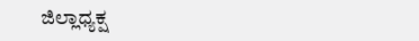ಜಿಲ್ಲಾಧ್ಯಕ್ಷ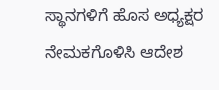ಸ್ಥಾನಗಳಿಗೆ ಹೊಸ ಅಧ್ಯಕ್ಷರ ನೇಮಕಗೊಳಿಸಿ ಆದೇಶ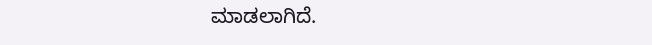ಮಾಡಲಾಗಿದೆ.